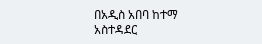በአዲስ አበባ ከተማ አስተዳደር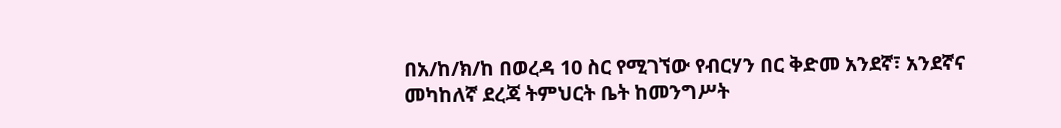በአ/ከ/ክ/ከ በወረዳ 10 ስር የሚገኘው የብርሃን በር ቅድመ አንደኛ፣ አንደኛና መካከለኛ ደረጃ ትምህርት ቤት ከመንግሥት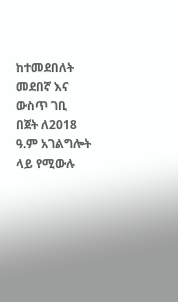ከተመደበለት መደበኛ እና ውስጥ ገቢ በጀት ለ2018 ዓ.ም አገልግሎት ላይ የሚውሉ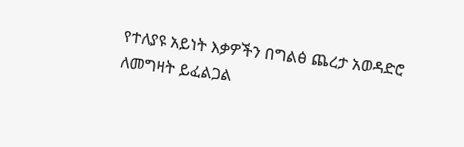የተለያዩ አይነት እቃዎችን በግልፅ ጨረታ አወዳድሮ ለመግዛት ይፈልጋል